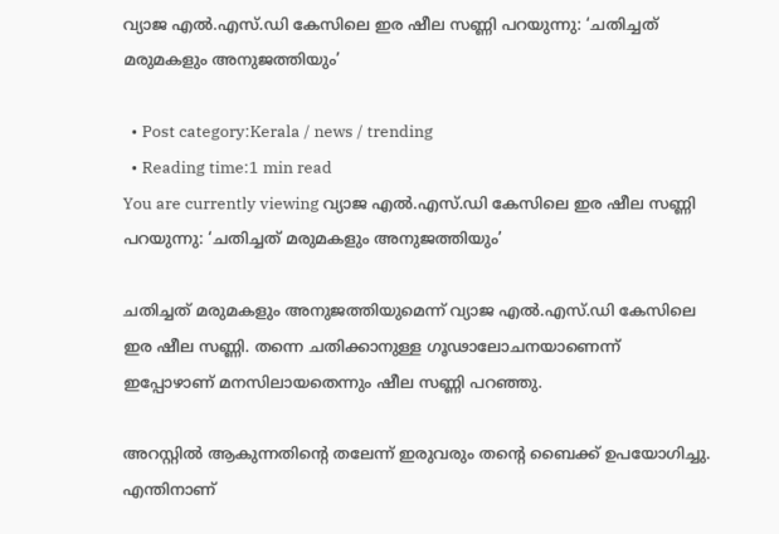വ്യാജ എൽ.എസ്‌.ഡി കേസിലെ ഇര ഷീല സണ്ണി പറയുന്നു: ‘ചതിച്ചത് മരുമകളും അനുജത്തിയും’

  • Post category:Kerala / news / trending
  • Reading time:1 min read
You are currently viewing വ്യാജ എൽ.എസ്‌.ഡി കേസിലെ ഇര ഷീല സണ്ണി പറയുന്നു: ‘ചതിച്ചത് മരുമകളും അനുജത്തിയും’

ചതിച്ചത് മരുമകളും അനുജത്തിയുമെന്ന് വ്യാജ എൽ.എസ്‌.ഡി കേസിലെ ഇര ഷീല സണ്ണി. തന്നെ ചതിക്കാനുള്ള ഗൂഢാലോചനയാണെന്ന് ഇപ്പോഴാണ് മനസിലായതെന്നും ഷീല സണ്ണി പറഞ്ഞു.

അറസ്റ്റിൽ ആകുന്നതിൻ്റെ തലേന്ന് ഇരുവരും തൻ്റെ ബൈക്ക് ഉപയോഗിച്ചു. എന്തിനാണ്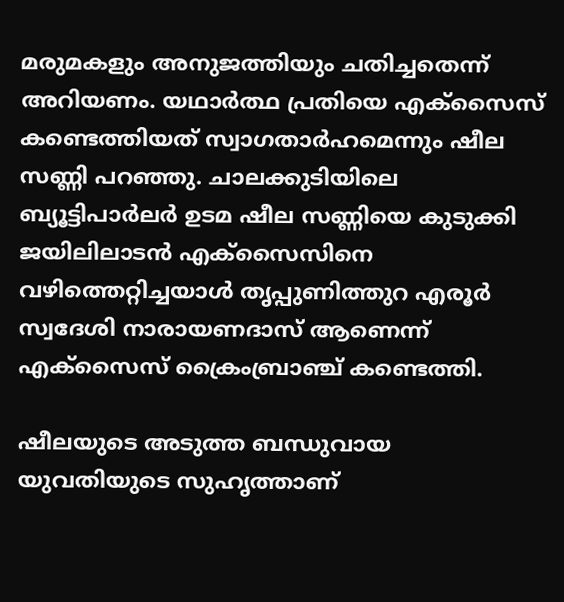മരുമകളും അനുജത്തിയും ചതിച്ചതെന്ന് അറിയണം. യഥാർത്ഥ പ്രതിയെ എക്സൈസ് കണ്ടെത്തിയത് സ്വാഗതാർഹമെന്നും ഷീല സണ്ണി പറഞ്ഞു. ചാലക്കുടിയിലെ ബ്യൂട്ടിപാര്‍ലര്‍ ഉടമ ഷീല സണ്ണിയെ കുടുക്കി ജയിലിലാടന്‍ എക്സൈസിനെ വഴിത്തെറ്റിച്ചയാള്‍ തൃപ്പുണിത്തുറ എരൂര്‍ സ്വദേശി നാരായണദാസ് ആണെന്ന് എക്സൈസ് ക്രൈംബ്രാഞ്ച് കണ്ടെത്തി.

ഷീലയുടെ അടുത്ത ബന്ധുവായ യുവതിയുടെ സുഹൃത്താണ്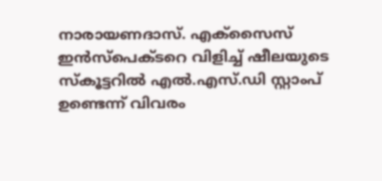നാരായണദാസ്. എക്സൈസ് ഇന്‍സ്പെക്ടറെ വിളിച്ച് ഷീലയുടെ സ്‌കൂട്ടറില്‍ എല്‍.എസ്.ഡി സ്റ്റാംപ് ഉണ്ടെന്ന് വിവരം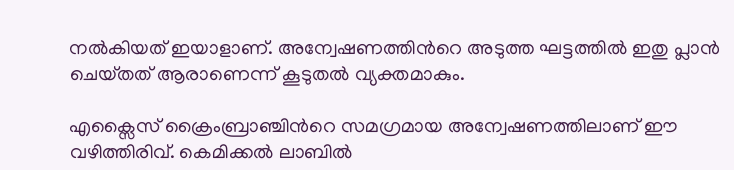നല്‍കിയത് ഇയാളാണ്. അന്വേഷണത്തിന്‍റെ അടുത്ത ഘട്ടത്തില്‍ ഇതു പ്ലാന്‍ ചെയ്‌തത് ആരാണെന്ന് കൂടുതല്‍ വ്യക്തമാകും.

എക്സൈസ് ക്രൈംബ്രാഞ്ചിന്‍റെ സമഗ്രമായ അന്വേഷണത്തിലാണ് ഈ വഴിത്തിരിവ്. കെമിക്കല്‍ ലാബില്‍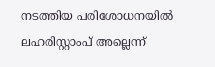നടത്തിയ പരിശോധനയില്‍ ലഹരിസ്റ്റാംപ് അല്ലെന്ന്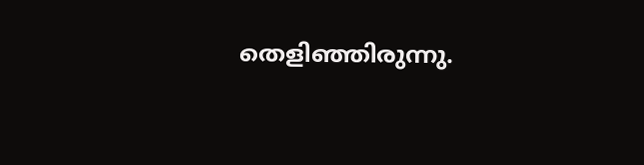തെളിഞ്ഞിരുന്നു.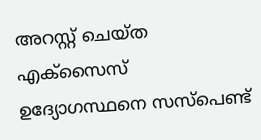അറസ്റ്റ് ചെയ്‌ത എക്സൈസ് ഉദ്യോഗസ്ഥനെ സസ്പെണ്ട്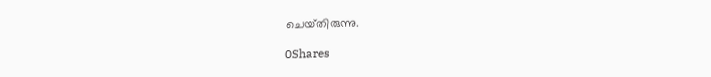ചെയ്‌തിരുന്നു.

0Shares